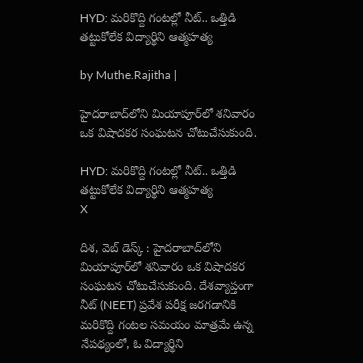HYD: మరికొద్ది గంటల్లో నీట్.. ఒత్తిడి తట్టుకోలేక విద్యార్థిని ఆత్మహత్య

by Muthe.Rajitha |

హైదరాబాద్‌లోని మియాపూర్‌లో శనివారం ఒక విషాదకర సంఘటన చోటుచేసుకుంది.

HYD: మరికొద్ది గంటల్లో నీట్.. ఒత్తిడి తట్టుకోలేక విద్యార్థిని ఆత్మహత్య
X

దిశ, వెబ్ డెస్క్ : హైదరాబాద్‌లోని మియాపూర్‌లో శనివారం ఒక విషాదకర సంఘటన చోటుచేసుకుంది. దేశవ్యాప్తంగా నీట్ (NEET) ప్రవేశ పరీక్ష జరగడానికి మరికొద్ది గంటల సమయం మాత్రమే ఉన్న నేపథ్యంలో, ఓ విద్యార్థిని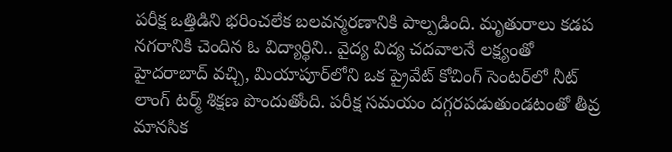పరీక్ష ఒత్తిడిని భరించలేక బలవన్మరణానికి పాల్పడింది. మృతురాలు కడప నగరానికి చెందిన ఓ విద్యార్థిని.. వైద్య విద్య చదవాలనే లక్ష్యంతో హైదరాబాద్ వచ్చి, మియాపూర్‌లోని ఒక ప్రైవేట్ కోచింగ్ సెంటర్‌లో నీట్ లాంగ్ టర్మ్ శిక్షణ పొందుతోంది. పరీక్ష సమయం దగ్గరపడుతుండటంతో తీవ్ర మానసిక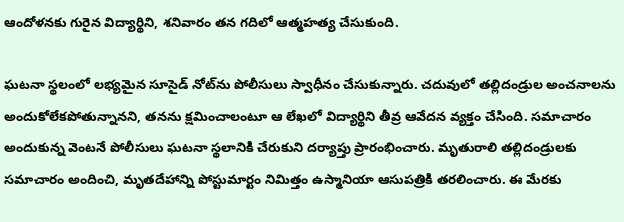ఆందోళనకు గురైన విద్యార్థిని, శనివారం తన గదిలో ఆత్మహత్య చేసుకుంది.

ఘటనా స్థలంలో లభ్యమైన సూసైడ్ నోట్‌ను పోలీసులు స్వాధీనం చేసుకున్నారు. చదువులో తల్లిదండ్రుల అంచనాలను అందుకోలేకపోతున్నానని, తనను క్షమించాలంటూ ఆ లేఖలో విద్యార్థిని తీవ్ర ఆవేదన వ్యక్తం చేసింది. సమాచారం అందుకున్న వెంటనే పోలీసులు ఘటనా స్థలానికి చేరుకుని దర్యాప్తు ప్రారంభించారు. మృతురాలి తల్లిదండ్రులకు సమాచారం అందించి, మృతదేహాన్ని పోస్టుమార్టం నిమిత్తం ఉస్మానియా ఆసుపత్రికి తరలించారు. ఈ మేరకు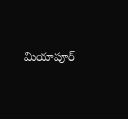మియాపూర్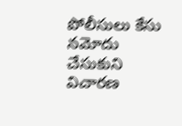పోలీసులు కేసు నమోదు చేసుకుని విచారణ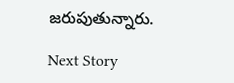జరుపుతున్నారు.

Next Story